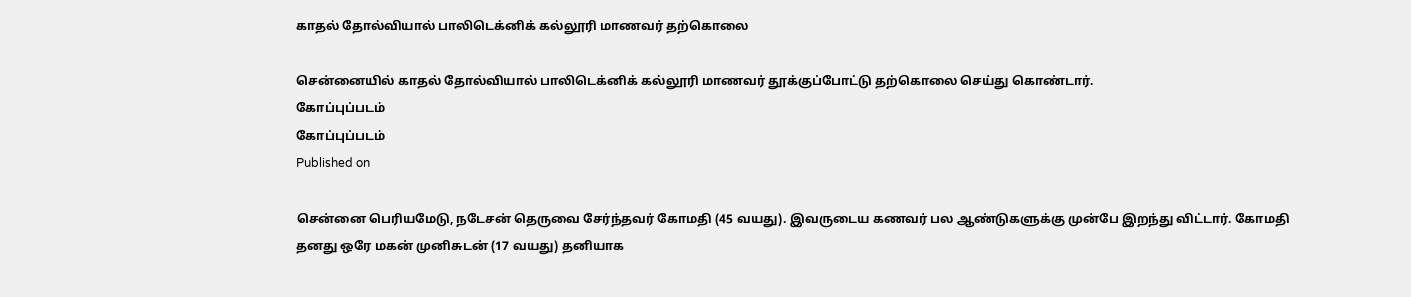காதல் தோல்வியால் பாலிடெக்னிக் கல்லூரி மாணவர் தற்கொலை

சென்னையில் காதல் தோல்வியால் பாலிடெக்னிக் கல்லூரி மாணவர் தூக்குப்போட்டு தற்கொலை செய்து கொண்டார்.
கோப்புப்படம்
கோப்புப்படம்
Published on

சென்னை பெரியமேடு, நடேசன் தெருவை சேர்ந்தவர் கோமதி (45 வயது). இவருடைய கணவர் பல ஆண்டுகளுக்கு முன்பே இறந்து விட்டார். கோமதி தனது ஒரே மகன் முனிசுடன் (17 வயது) தனியாக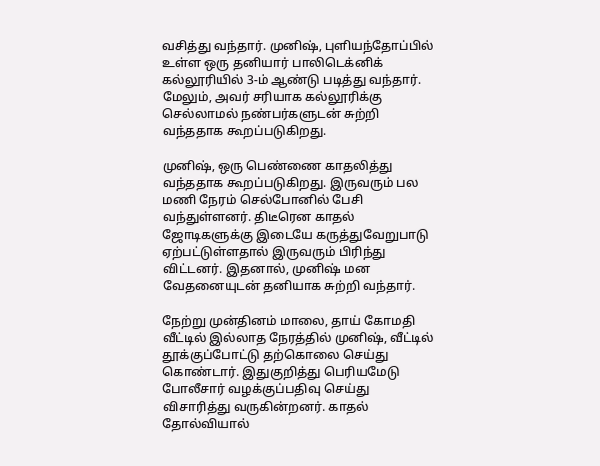வசித்து வந்தார். முனிஷ், புளியந்தோப்பில் உள்ள ஒரு தனியார் பாலிடெக்னிக் கல்லூரியில் 3-ம் ஆண்டு படித்து வந்தார். மேலும், அவர் சரியாக கல்லூரிக்கு செல்லாமல் நண்பர்களுடன் சுற்றி வந்ததாக கூறப்படுகிறது.

முனிஷ், ஒரு பெண்ணை காதலித்து வந்ததாக கூறப்படுகிறது. இருவரும் பல மணி நேரம் செல்போனில் பேசி வந்துள்ளனர். திடீரென காதல் ஜோடிகளுக்கு இடையே கருத்துவேறுபாடு ஏற்பட்டுள்ளதால் இருவரும் பிரிந்து விட்டனர். இதனால், முனிஷ் மன வேதனையுடன் தனியாக சுற்றி வந்தார்.

நேற்று முன்தினம் மாலை, தாய் கோமதி வீட்டில் இல்லாத நேரத்தில் முனிஷ், வீட்டில் தூக்குப்போட்டு தற்கொலை செய்து கொண்டார். இதுகுறித்து பெரியமேடு போலீசார் வழக்குப்பதிவு செய்து விசாரித்து வருகின்றனர். காதல் தோல்வியால்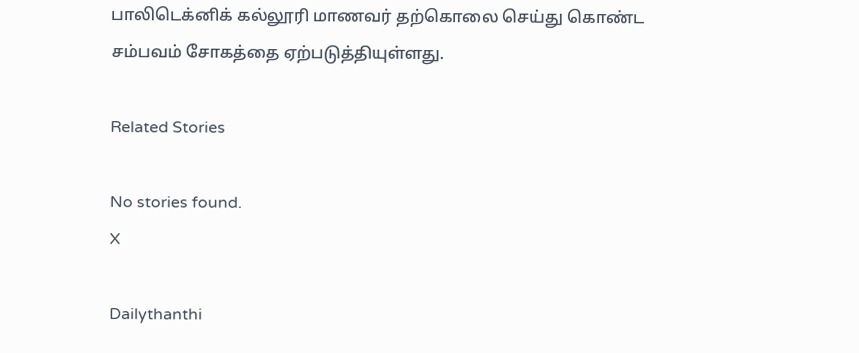பாலிடெக்னிக் கல்லூரி மாணவர் தற்கொலை செய்து கொண்ட சம்பவம் சோகத்தை ஏற்படுத்தியுள்ளது.

Related Stories

No stories found.
X

Dailythanthi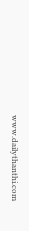www.dailythanthi.com